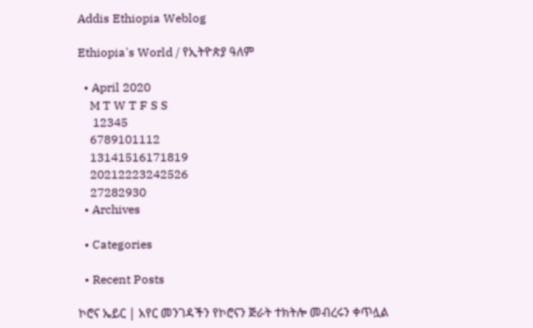Addis Ethiopia Weblog

Ethiopia's World / የኢትዮጵያ ዓለም

  • April 2020
    M T W T F S S
     12345
    6789101112
    13141516171819
    20212223242526
    27282930
  • Archives

  • Categories

  • Recent Posts

ኮሮና ኤይር | አየር መንገዳችን የኮሮናን ጅራት ተክትሎ መብረሩን ቀጥሏል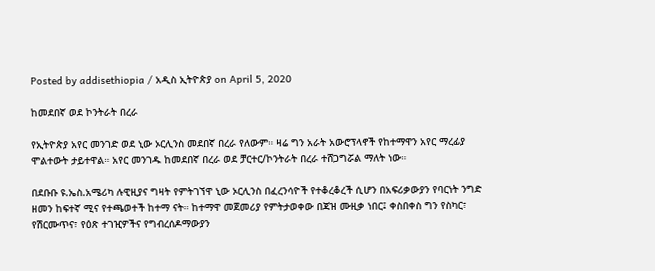Posted by addisethiopia / አዲስ ኢትዮጵያ on April 5, 2020

ከመደበኛ ወደ ኮንትራት በረራ

የኢትዮጵያ አየር መንገድ ወደ ኒው ኦርሊንስ መደበኛ በረራ የለውም። ዛሬ ግን አራት አውሮፕላኖች የከተማዋን አየር ማረፊያ ሞልተውት ታይተዋል። አየር መንገዱ ከመደበኛ በረራ ወደ ቻርተር/ኮንትራት በረራ ተሸጋግሯል ማለት ነው።

በደቡቡ ዩ.ኤስ.አሜሪካ ሉዊዚያና ግዛት የምትገኘዋ ኒው ኦርሊንስ በፈረንሳዮች የተቆረቆረች ሲሆን በአፍሪቃውያን የባርነት ንግድ ዘመን ከፍተኛ ሚና የተጫወተች ከተማ ናት። ከተማዋ መጀመሪያ የምትታወቀው በጃዝ ሙዚቃ ነበር፤ ቀስበቀስ ግን የስካር፣ የሽርሙጥና፣ የዕጽ ተገዢዎችና የግብረሰዶማውያን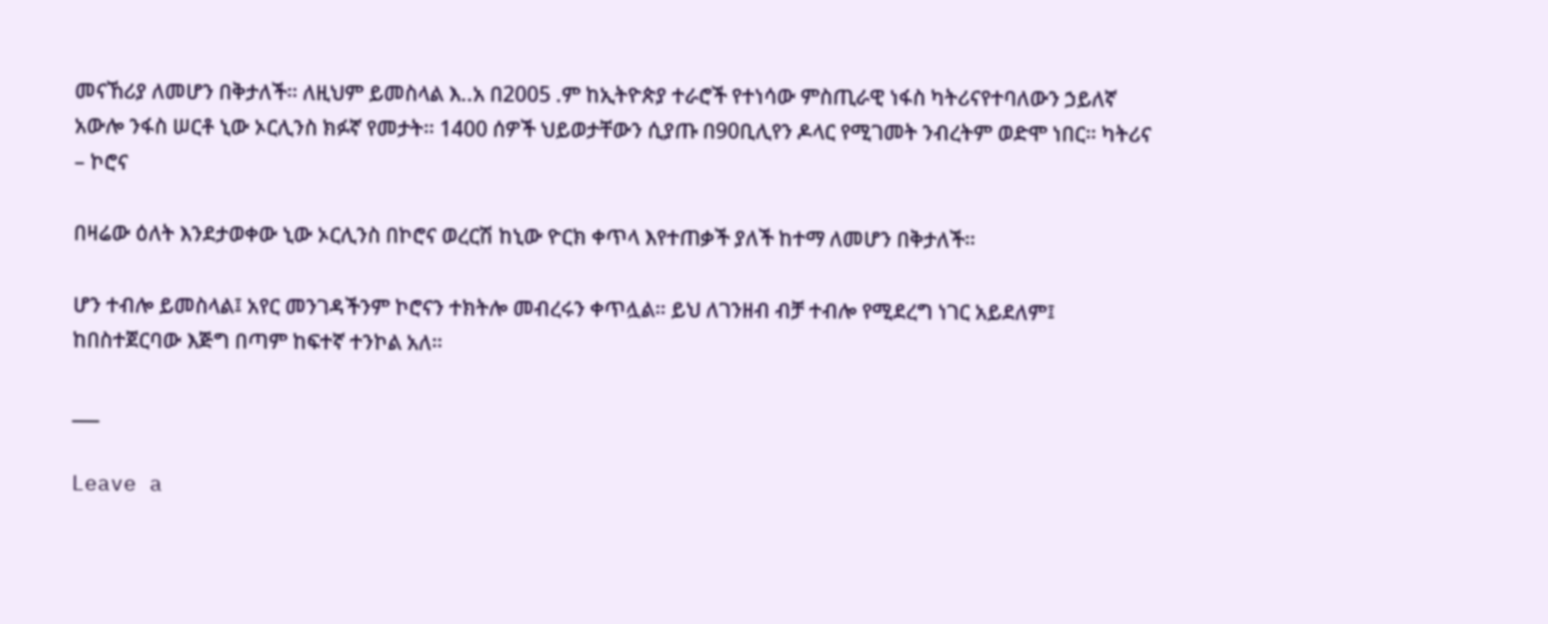መናኸሪያ ለመሆን በቅታለች። ለዚህም ይመስላል እ..አ በ2005 .ም ከኢትዮጵያ ተራሮች የተነሳው ምስጢራዊ ነፋስ ካትሪናየተባለውን ኃይለኛ አውሎ ንፋስ ሠርቶ ኒው ኦርሊንስ ክፉኛ የመታት። 1400 ሰዎች ህይወታቸውን ሲያጡ በ90ቢሊየን ዶላር የሚገመት ንብረትም ወድሞ ነበር። ካትሪና – ኮሮና

በዛሬው ዕለት እንደታወቀው ኒው ኦርሊንስ በኮሮና ወረርሽ ከኒው ዮርክ ቀጥላ እየተጠቃች ያለች ከተማ ለመሆን በቅታለች።

ሆን ተብሎ ይመስላል፤ አየር መንገዳችንም ኮሮናን ተክትሎ መብረሩን ቀጥሏል። ይህ ለገንዘብ ብቻ ተብሎ የሚደረግ ነገር አይደለም፤ ከበስተጀርባው እጅግ በጣም ከፍተኛ ተንኮል አለ።

___

Leave a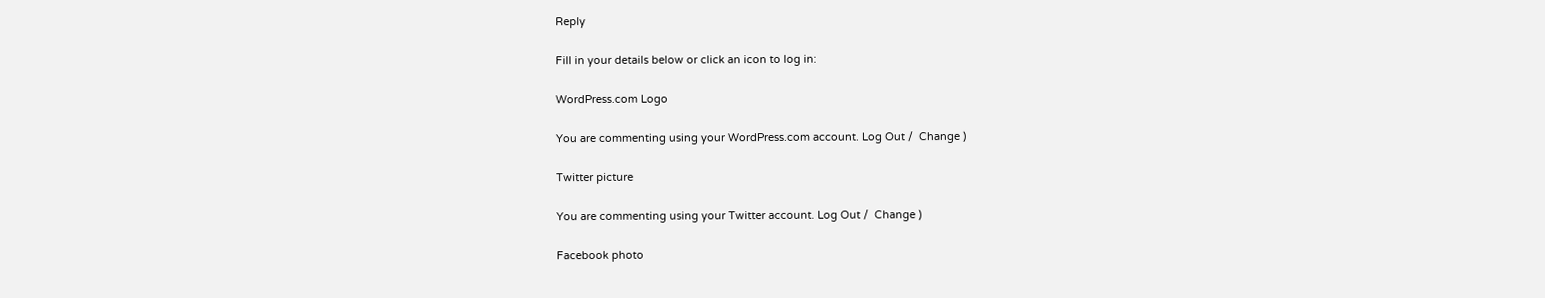Reply

Fill in your details below or click an icon to log in:

WordPress.com Logo

You are commenting using your WordPress.com account. Log Out /  Change )

Twitter picture

You are commenting using your Twitter account. Log Out /  Change )

Facebook photo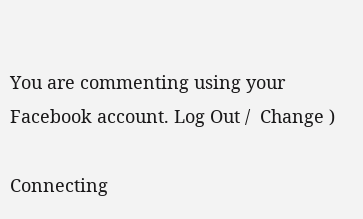You are commenting using your Facebook account. Log Out /  Change )

Connecting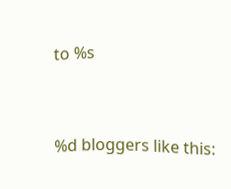to %s


%d bloggers like this: